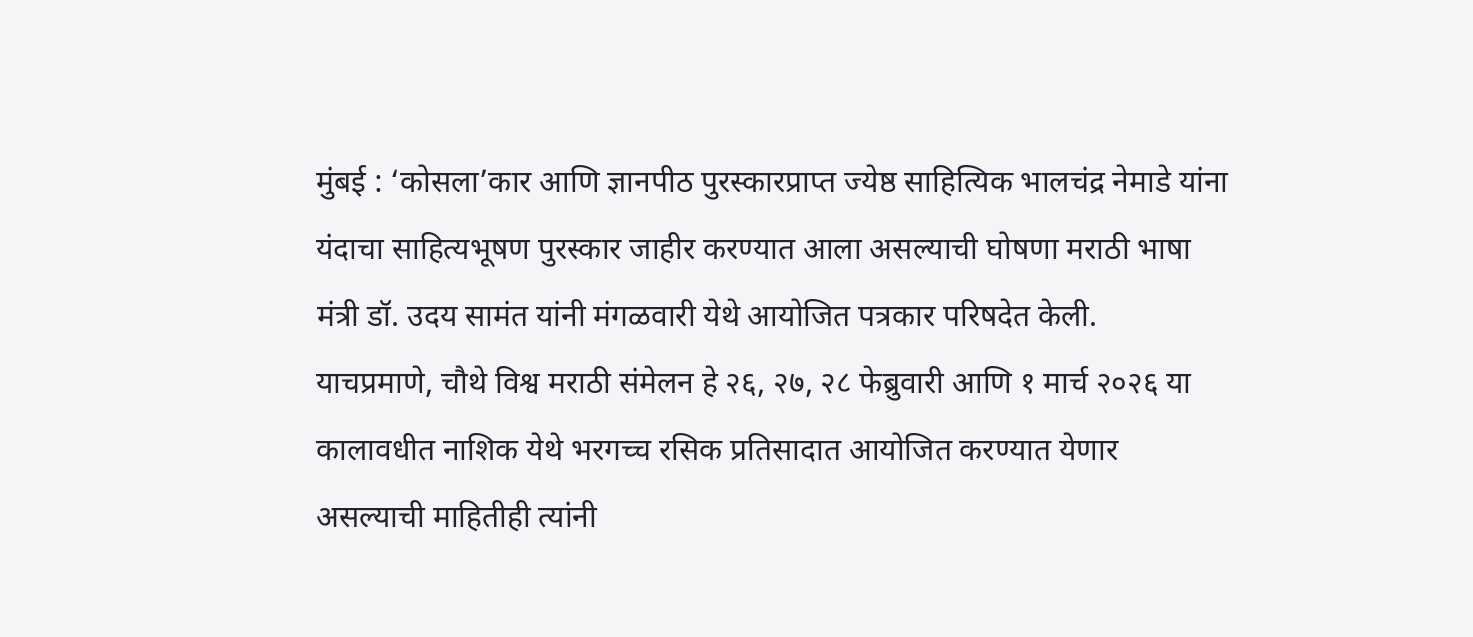मुंबई : ‘कोसला’कार आणि ज्ञानपीठ पुरस्कारप्राप्त ज्येष्ठ साहित्यिक भालचंद्र नेमाडे यांना यंदाचा साहित्यभूषण पुरस्कार जाहीर करण्यात आला असल्याची घोषणा मराठी भाषा मंत्री डॉ. उदय सामंत यांनी मंगळवारी येथे आयोजित पत्रकार परिषदेत केली.
याचप्रमाणे, चौथे विश्व मराठी संमेलन हे २६, २७, २८ फेब्रुवारी आणि १ मार्च २०२६ या कालावधीत नाशिक येथे भरगच्च रसिक प्रतिसादात आयोजित करण्यात येणार असल्याची माहितीही त्यांनी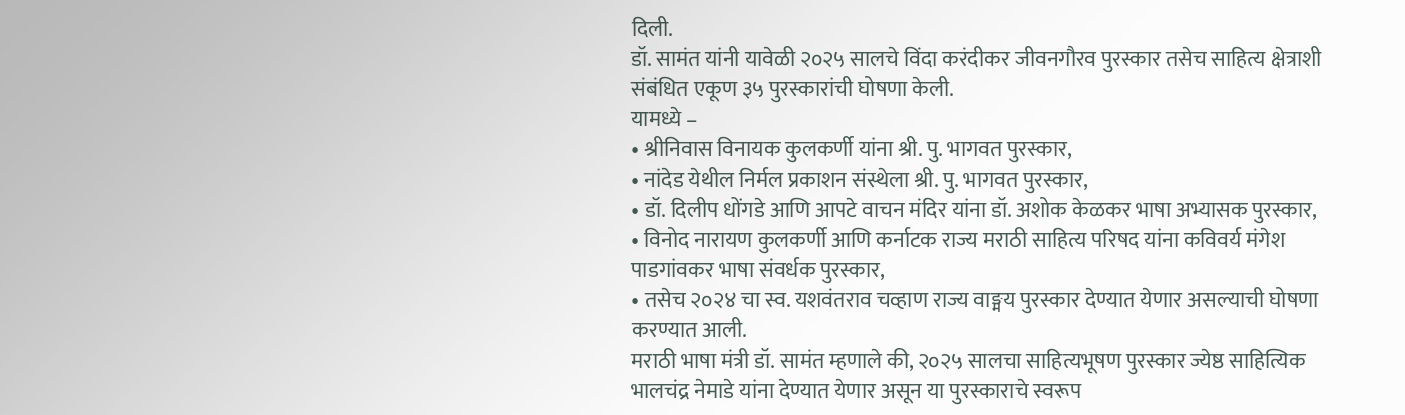दिली.
डॉ. सामंत यांनी यावेळी २०२५ सालचे विंदा करंदीकर जीवनगौरव पुरस्कार तसेच साहित्य क्षेत्राशी संबंधित एकूण ३५ पुरस्कारांची घोषणा केली.
यामध्ये –
• श्रीनिवास विनायक कुलकर्णी यांना श्री. पु. भागवत पुरस्कार,
• नांदेड येथील निर्मल प्रकाशन संस्थेला श्री. पु. भागवत पुरस्कार,
• डॉ. दिलीप धोंगडे आणि आपटे वाचन मंदिर यांना डॉ. अशोक केळकर भाषा अभ्यासक पुरस्कार,
• विनोद नारायण कुलकर्णी आणि कर्नाटक राज्य मराठी साहित्य परिषद यांना कविवर्य मंगेश पाडगांवकर भाषा संवर्धक पुरस्कार,
• तसेच २०२४ चा स्व. यशवंतराव चव्हाण राज्य वाङ्मय पुरस्कार देण्यात येणार असल्याची घोषणा करण्यात आली.
मराठी भाषा मंत्री डॉ. सामंत म्हणाले की, २०२५ सालचा साहित्यभूषण पुरस्कार ज्येष्ठ साहित्यिक भालचंद्र नेमाडे यांना देण्यात येणार असून या पुरस्काराचे स्वरूप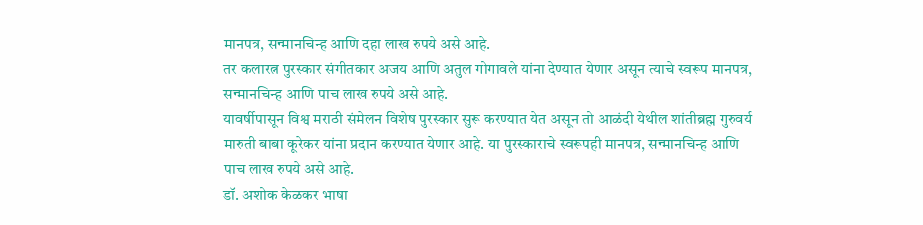मानपत्र, सन्मानचिन्ह आणि दहा लाख रुपये असे आहे.
तर कलारत्न पुरस्कार संगीतकार अजय आणि अतुल गोगावले यांना देण्यात येणार असून त्याचे स्वरूप मानपत्र, सन्मानचिन्ह आणि पाच लाख रुपये असे आहे.
यावर्षीपासून विश्व मराठी संमेलन विशेष पुरस्कार सुरू करण्यात येत असून तो आळंदी येथील शांतीब्रह्म गुरुवर्य मारुती बाबा कूरेकर यांना प्रदान करण्यात येणार आहे. या पुरस्काराचे स्वरूपही मानपत्र, सन्मानचिन्ह आणि पाच लाख रुपये असे आहे.
डॉ. अशोक केळकर भाषा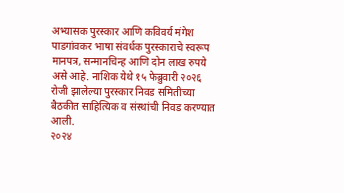अभ्यासक पुरस्कार आणि कविवर्य मंगेश पाडगांवकर भाषा संवर्धक पुरस्काराचे स्वरूप मानपत्र, सन्मानचिन्ह आणि दोन लाख रुपये असे आहे. नाशिक येथे १५ फेब्रुवारी २०२६ रोजी झालेल्या पुरस्कार निवड समितीच्या बैठकीत साहित्यिक व संस्थांची निवड करण्यात आली.
२०२४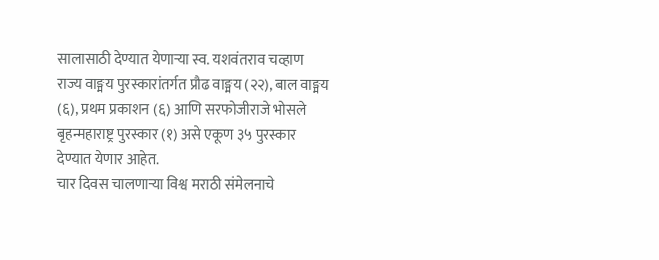सालासाठी देण्यात येणाऱ्या स्व. यशवंतराव चव्हाण राज्य वाङ्मय पुरस्कारांतर्गत प्रौढ वाङ्मय (२२), बाल वाङ्मय (६), प्रथम प्रकाशन (६) आणि सरफोजीराजे भोसले बृहन्महाराष्ट्र पुरस्कार (१) असे एकूण ३५ पुरस्कार देण्यात येणार आहेत.
चार दिवस चालणाऱ्या विश्व मराठी संमेलनाचे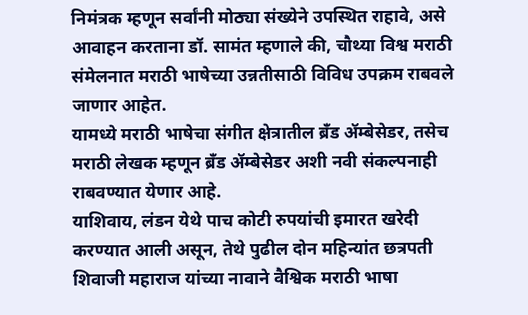निमंत्रक म्हणून सर्वांनी मोठ्या संख्येने उपस्थित राहावे, असे आवाहन करताना डॉ. सामंत म्हणाले की, चौथ्या विश्व मराठी संमेलनात मराठी भाषेच्या उन्नतीसाठी विविध उपक्रम राबवले जाणार आहेत.
यामध्ये मराठी भाषेचा संगीत क्षेत्रातील ब्रँड ॲम्बेसेडर, तसेच मराठी लेखक म्हणून ब्रँड ॲम्बेसेडर अशी नवी संकल्पनाही राबवण्यात येणार आहे.
याशिवाय, लंडन येथे पाच कोटी रुपयांची इमारत खरेदी करण्यात आली असून, तेथे पुढील दोन महिन्यांत छत्रपती शिवाजी महाराज यांच्या नावाने वैश्विक मराठी भाषा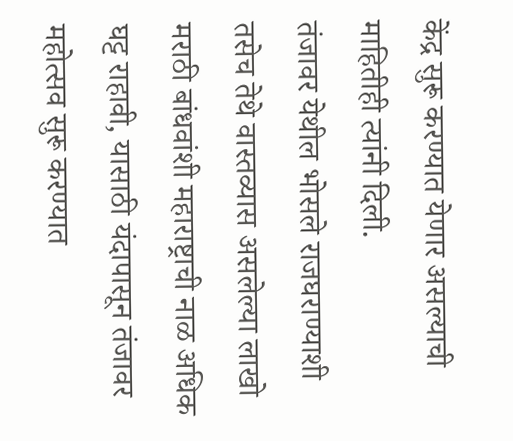केंद्र सुरू करण्यात येणार असल्याची माहितीही त्यांनी दिली.
तंजावर येथील भोसले राजघराण्याशी तसेच तेथे वास्तव्यास असलेल्या लाखो मराठी बांधवांशी महाराष्ट्राची नाळ अधिक घट्ट राहावी, यासाठी यंदापासून तंजावर महोत्सव सुरू करण्यात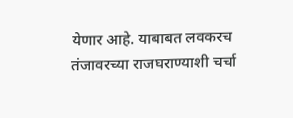येणार आहे. याबाबत लवकरच तंजावरच्या राजघराण्याशी चर्चा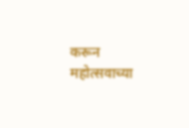करून महोत्सवाच्या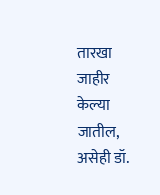तारखा जाहीर केल्या जातील, असेही डॉ.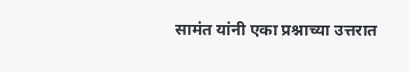सामंत यांनी एका प्रश्नाच्या उत्तरात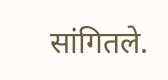सांगितले.